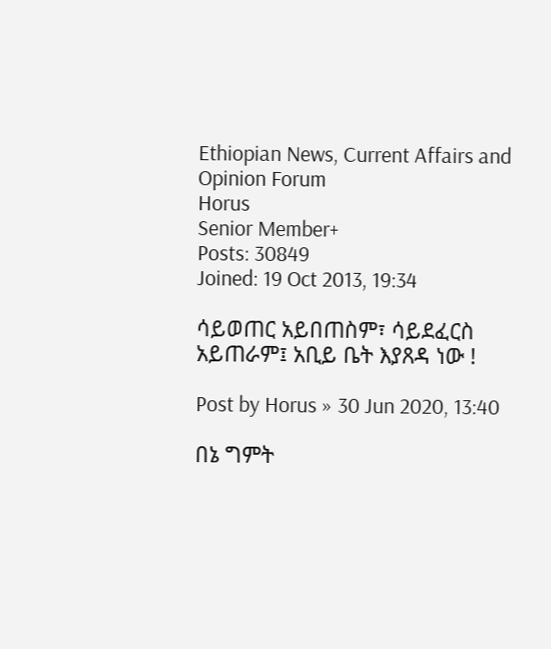Ethiopian News, Current Affairs and Opinion Forum
Horus
Senior Member+
Posts: 30849
Joined: 19 Oct 2013, 19:34

ሳይወጠር አይበጠስም፣ ሳይደፈርስ አይጠራም፤ አቢይ ቤት እያጸዳ ነው !

Post by Horus » 30 Jun 2020, 13:40

በኔ ግምት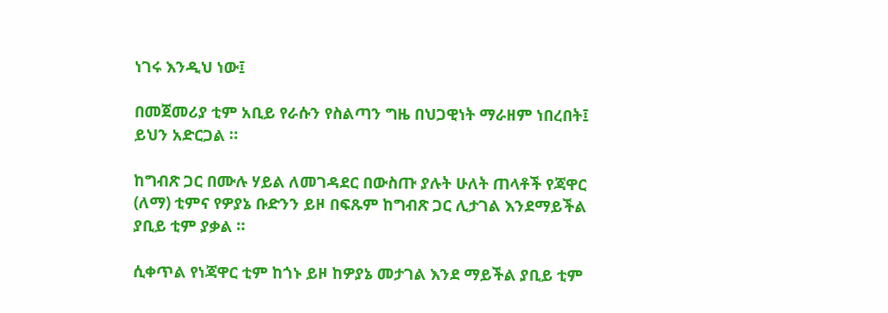ነገሩ እንዲህ ነው፤

በመጀመሪያ ቲም አቢይ የራሱን የስልጣን ግዜ በህጋዊነት ማራዘም ነበረበት፤ ይህን አድርጋል ።

ከግብጽ ጋር በሙሉ ሃይል ለመገዳደር በውስጡ ያሉት ሁለት ጠላቶች የጃዋር (ለማ) ቲምና የዎያኔ ቡድንን ይዞ በፍጹም ከግብጽ ጋር ሊታገል እንደማይችል ያቢይ ቲም ያቃል ።

ሲቀጥል የነጃዋር ቲም ከጎኑ ይዞ ከዎያኔ መታገል እንደ ማይችል ያቢይ ቲም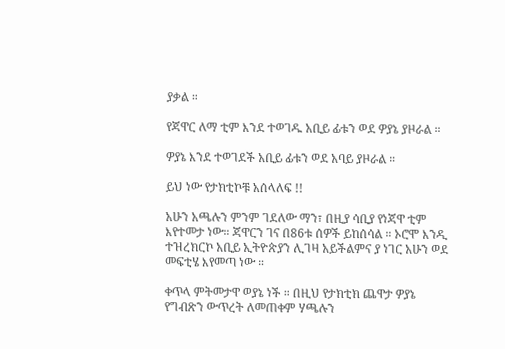ያቃል ።

የጃዋር ለማ ቲም እንደ ተወገዱ አቢይ ፊቱን ወደ ዎያኔ ያዞራል ።

ዎያኔ እንደ ተወገደች አቢይ ፊቱን ወደ አባይ ያዞራል ።

ይህ ነው የታክቲኮቹ አሰላለፍ !!

አሁን አጫሉን ምንም ገደለው ማን፣ በዚያ ሳቢያ የነጃዋ ቲም እየተመታ ነው። ጃዋርን ገና በ86ቱ ሰዎች ይከሰሳል ። ኦሮሞ እንዲ ተዝረክርኮ አቢይ ኢትዮጵያን ሊገዛ አይችልምና ያ ነገር አሁን ወደ መፍቲሄ እየመጣ ነው ።

ቀጥላ ምትመታዋ ወያኔ ነች ። በዚህ የታክቲክ ጨዋታ ዎያኔ የግብጽን ውጥረት ለመጠቀም ሃጫሉን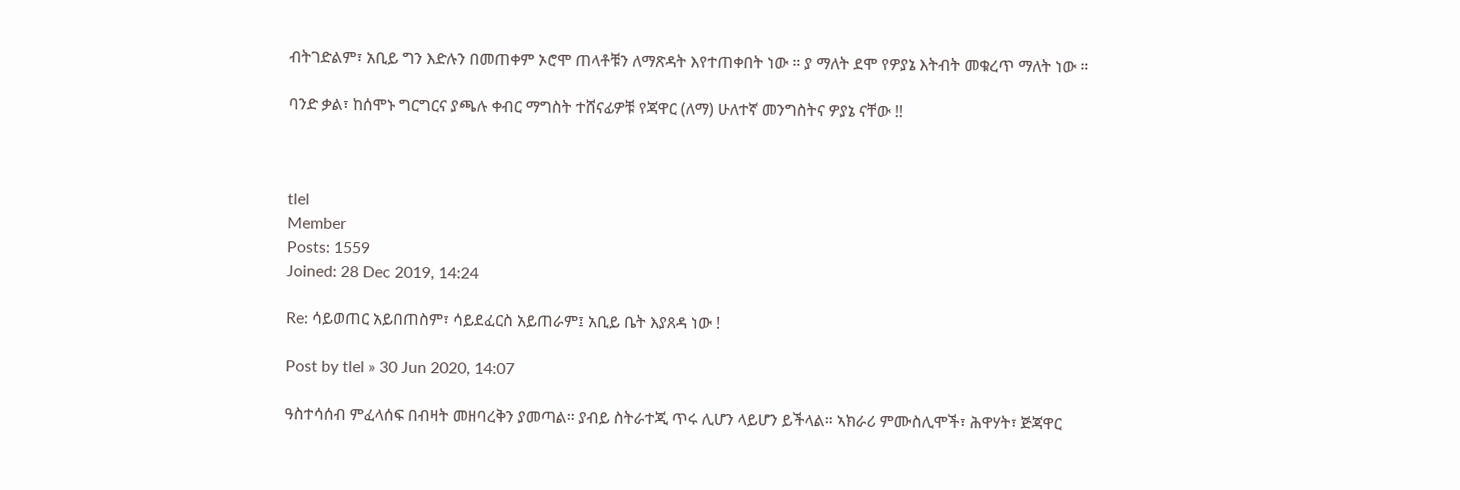ብትገድልም፣ አቢይ ግን እድሉን በመጠቀም ኦሮሞ ጠላቶቹን ለማጽዳት እየተጠቀበት ነው ። ያ ማለት ደሞ የዎያኔ እትብት መቁረጥ ማለት ነው ።

ባንድ ቃል፣ ከሰሞኑ ግርግርና ያጫሉ ቀብር ማግስት ተሸናፊዎቹ የጃዋር (ለማ) ሁለተኛ መንግስትና ዎያኔ ናቸው !!



tlel
Member
Posts: 1559
Joined: 28 Dec 2019, 14:24

Re: ሳይወጠር አይበጠስም፣ ሳይደፈርስ አይጠራም፤ አቢይ ቤት እያጸዳ ነው !

Post by tlel » 30 Jun 2020, 14:07

ዓስተሳሰብ ምፈላሰፍ በብዛት መዘባረቅን ያመጣል። ያብይ ስትራተጂ ጥሩ ሊሆን ላይሆን ይችላል። ኣክራሪ ምሙስሊሞች፣ ሕዋሃት፣ ጅጃዋር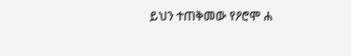ይህን ተጠቅመው የዖሮሞ ሐ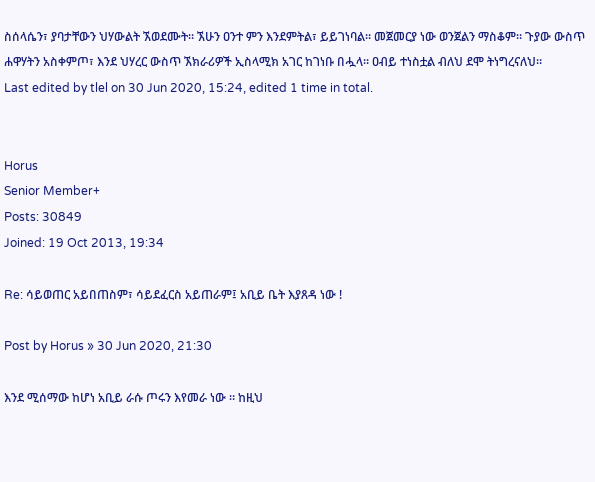ስሰላሴን፣ ያባታቸውን ህሃውልት ኧወደሙት። ኧሁን ዐንተ ምን እንደምትል፣ ይይገነባል። መጀመርያ ነው ወንጀልን ማስቆም። ጉያው ውስጥ ሐዋሃትን አስቀምጦ፣ እንደ ህሃረር ውስጥ ኧክራሪዎች ኢስላሚክ አገር ከገነቡ በሗላ። ዐብይ ተነስቷል ብለህ ደሞ ትነግረናለህ።
Last edited by tlel on 30 Jun 2020, 15:24, edited 1 time in total.


Horus
Senior Member+
Posts: 30849
Joined: 19 Oct 2013, 19:34

Re: ሳይወጠር አይበጠስም፣ ሳይደፈርስ አይጠራም፤ አቢይ ቤት እያጸዳ ነው !

Post by Horus » 30 Jun 2020, 21:30

እንደ ሚሰማው ከሆነ አቢይ ራሱ ጦሩን እየመራ ነው ። ከዚህ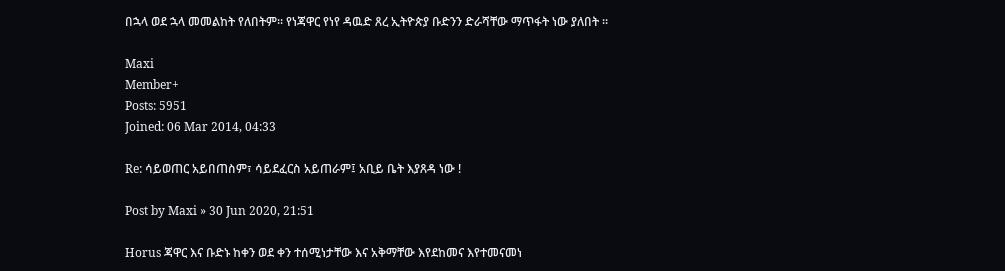በኋላ ወደ ኋላ መመልከት የለበትም። የነጃዋር የነየ ዳዉድ ጸረ ኢትዮጵያ ቡድንን ድራሻቸው ማጥፋት ነው ያለበት ።

Maxi
Member+
Posts: 5951
Joined: 06 Mar 2014, 04:33

Re: ሳይወጠር አይበጠስም፣ ሳይደፈርስ አይጠራም፤ አቢይ ቤት እያጸዳ ነው !

Post by Maxi » 30 Jun 2020, 21:51

Horus ጃዋር እና ቡድኑ ከቀን ወደ ቀን ተሰሚነታቸው እና አቅማቸው እየደከመና እየተመናመነ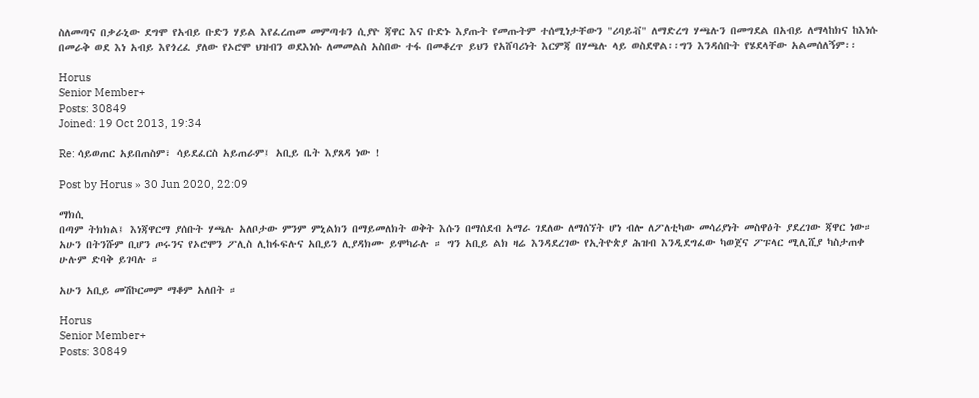ስለመጣና በቃራኒው ደግሞ የአብይ ቡድን ሃይል እየፈረጠመ መምጣቱን ሲያዮ ጃዋር እና ቡድኑ እያጡት የመጡትም ተሰሚነታቸውን "ሪባይቭ" ለማድረግ ሃጫሉን በመግደል በአብይ ለማላከክና ከእነሱ በመራቅ ወደ እነ አብይ እየጎረፈ ያለው የኦሮሞ ህዝብን ወደእነሱ ለመመልስ አስበው ተፋ በመቆረጥ ይህን የአሸባሪነት እርምጃ በሃጫሉ ላይ ወስደዋል፡፡ግን እንዳሰቡት የሄደላቸው አልመሰለኝም፡፡

Horus
Senior Member+
Posts: 30849
Joined: 19 Oct 2013, 19:34

Re: ሳይወጠር አይበጠስም፣ ሳይደፈርስ አይጠራም፤ አቢይ ቤት እያጸዳ ነው !

Post by Horus » 30 Jun 2020, 22:09

ማክሲ
በጣም ትክክል፤ እነጃዋርማ ያሰቡት ሃጫሉ አለቦታው ምንም ምኒልክን በማይመለክት ወቅት እሱን በማሰደብ አማራ ገደለው ለማሰኘት ሆነ ብሎ ለፖለቲካው መሳሪያነት መስዋዕት ያደረገው ጃዋር ነው። አሁን በትንሹም ቢሆን ጦሩንና የኦሮሞን ፖሊስ ሊከፋፍሉና አቢይን ሊያዳክሙ ይሞካራሉ ። ግን አቢይ ልክ ዛሬ እንዳደረገው የኢትዮጵያ ሕዝብ እንዲደግፈው ካወጀና ፖፑላር ሚሊሺያ ካስታጠቀ ሁሉም ድባቅ ይገባሉ ።

አሁን አቢይ መሽኮርመም ማቆም አለበት ።

Horus
Senior Member+
Posts: 30849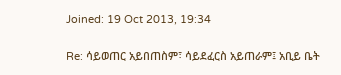Joined: 19 Oct 2013, 19:34

Re: ሳይወጠር አይበጠስም፣ ሳይደፈርስ አይጠራም፤ አቢይ ቤት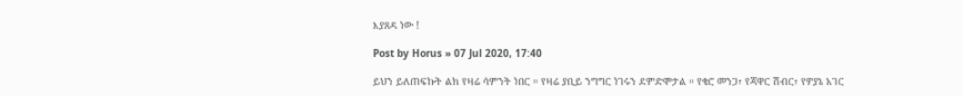እያጸዳ ነው !

Post by Horus » 07 Jul 2020, 17:40

ይህን ይለጠፍኩት ልክ የዛሬ ሳምንት ነበር ። የዛሬ ያቢይ ንግግር ነገሩን ደምድሞታል ። የቄሮ መንጋ፣ የጃዋር ሽብር፣ የዎያኔ አገር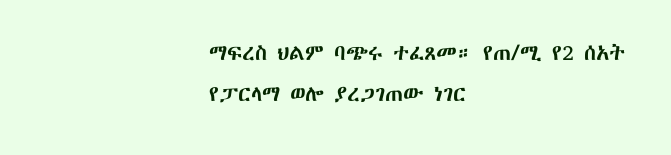ማፍረስ ህልም ባጭሩ ተፈጸመ። የጠ/ሚ የ2 ሰአት የፓርላማ ወሎ ያረጋገጠው ነገር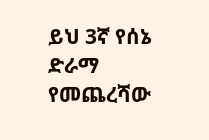ይህ 3ኛ የሰኔ ድራማ የመጨረሻው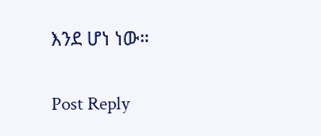እንደ ሆነ ነው።

Post Reply